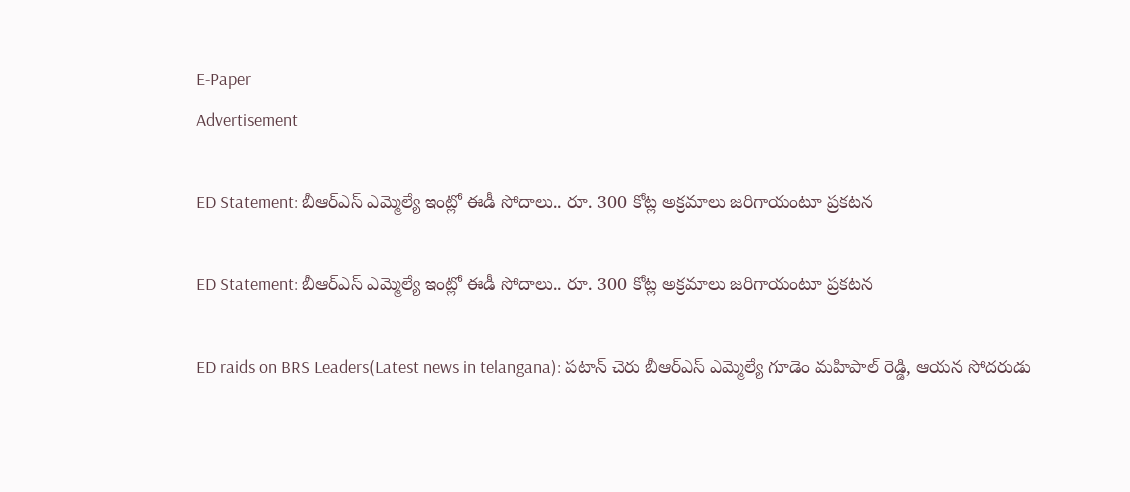E-Paper
Advertisement

ED Statement: బీఆర్ఎస్ ఎమ్మెల్యే ఇంట్లో ఈడీ సోదాలు.. రూ. 300 కోట్ల అక్రమాలు జరిగాయంటూ ప్రకటన

ED Statement: బీఆర్ఎస్ ఎమ్మెల్యే ఇంట్లో ఈడీ సోదాలు.. రూ. 300 కోట్ల అక్రమాలు జరిగాయంటూ ప్రకటన

ED raids on BRS Leaders(Latest news in telangana): పటాన్ చెరు బీఆర్ఎస్ ఎమ్మెల్యే గూడెం మహిపాల్ రెడ్డి, ఆయన సోదరుడు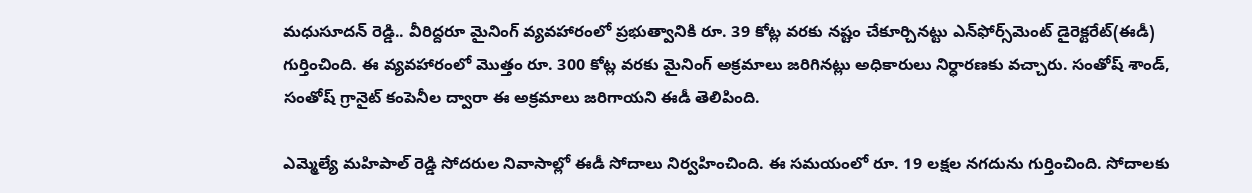మధుసూదన్ రెడ్డి.. వీరిద్దరూ మైనింగ్ వ్యవహారంలో ప్రభుత్వానికి రూ. 39 కోట్ల వరకు నష్టం చేకూర్చినట్టు ఎన్‌ఫోర్స్‌మెంట్ డైరెక్టరేట్(ఈడీ) గుర్తించింది. ఈ వ్యవహారంలో మొత్తం రూ. 300 కోట్ల వరకు మైనింగ్ అక్రమాలు జరిగినట్లు అధికారులు నిర్ధారణకు వచ్చారు. సంతోష్ శాండ్, సంతోష్ గ్రానైట్ కంపెనీల ద్వారా ఈ అక్రమాలు జరిగాయని ఈడీ తెలిపింది.

ఎమ్మెల్యే మహిపాల్ రెడ్డి సోదరుల నివాసాల్లో ఈడీ సోదాలు నిర్వహించింది. ఈ సమయంలో రూ. 19 లక్షల నగదును గుర్తించింది. సోదాలకు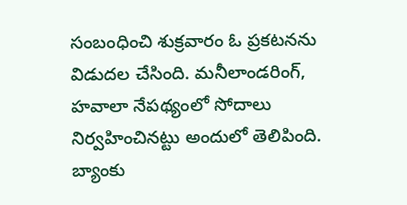సంబంధించి శుక్రవారం ఓ ప్రకటనను విడుదల చేసింది. మనీలాండరింగ్, హవాలా నేపథ్యంలో సోదాలు నిర్వహించినట్టు అందులో తెలిపింది. బ్యాంకు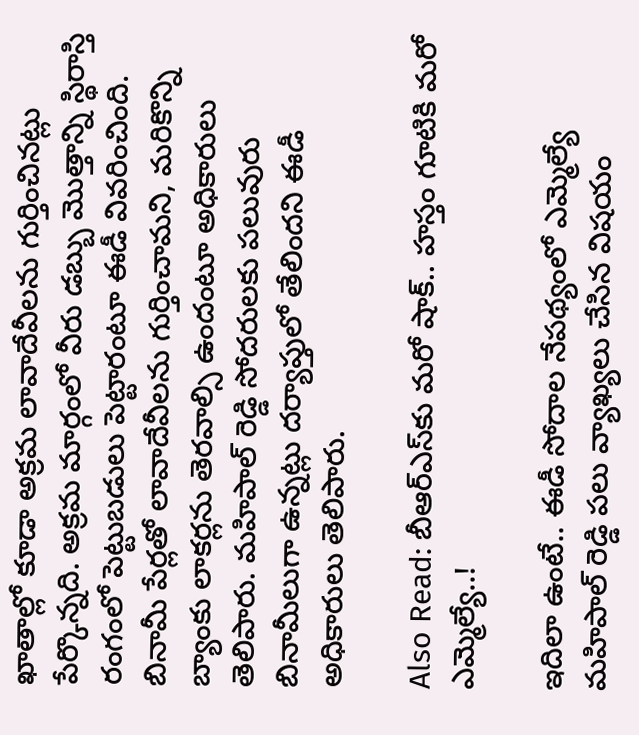ఖాతాల్లో కూడా అక్రమ లావాదేవీలను గుర్తించినట్లు పేర్కొన్నది. అక్రమ మార్గంలో వీరు డబ్బు మొత్తాన్ని స్థిరాస్తి రంగంలో పెట్టుబడులు పెట్టారంటూ ఈడీ వివరించింది. బినామీ పేర్లతో లావాదేవీలను గుర్తించామని, మరికొన్ని బ్యాంకు లాకర్లను తెరవాల్సి ఉందంటూ అధికారులు తెలిపారు. మహిపాల్ రెడ్డి సోదరులకు పలువురు బినామీలుగా ఉన్నట్లు దర్యాప్తులో తేలిందని ఈడీ అధికారులు తెలిపారు.

Also Read: బీఆర్ఎస్‌కు మరో షాక్.. హస్తం గూటికి మరో ఎమ్మెల్యే..!

ఇదిలా ఉంటే.. ఈడీ సోదాల నేపథ్యంలో ఎమ్మెల్యే మహిపాల్ రెడ్డి పలు వ్యాఖ్యలు చేసిన విషయం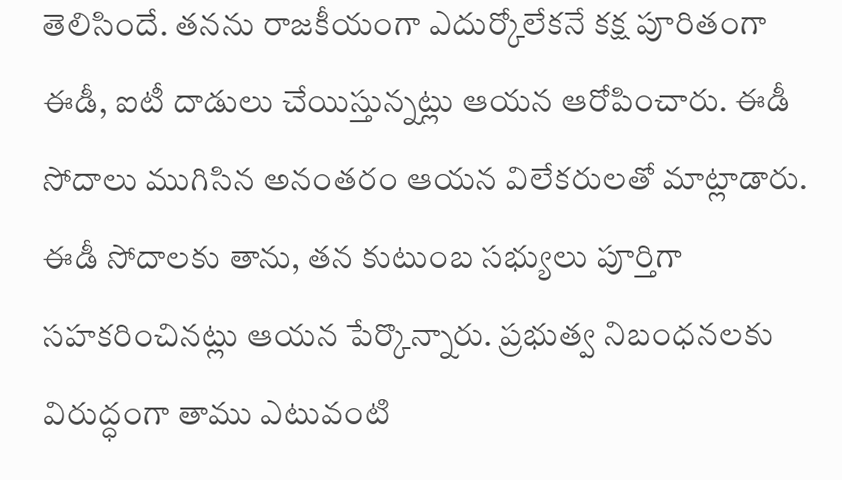తెలిసిందే. తనను రాజకీయంగా ఎదుర్కోలేకనే కక్ష పూరితంగా ఈడీ, ఐటీ దాడులు చేయిస్తున్నట్లు ఆయన ఆరోపించారు. ఈడీ సోదాలు ముగిసిన అనంతరం ఆయన విలేకరులతో మాట్లాడారు. ఈడీ సోదాలకు తాను, తన కుటుంబ సభ్యులు పూర్తిగా సహకరించినట్లు ఆయన పేర్కొన్నారు. ప్రభుత్వ నిబంధనలకు విరుద్ధంగా తాము ఎటువంటి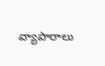వ్యాపారాలు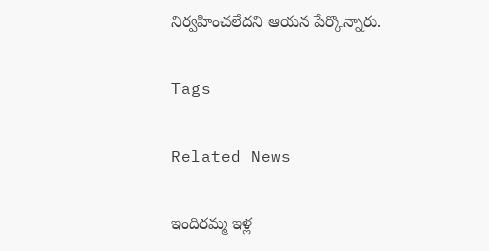నిర్వహించలేదని ఆయన పేర్కొన్నారు.

Tags

Related News

ఇందిరమ్మ ఇళ్ల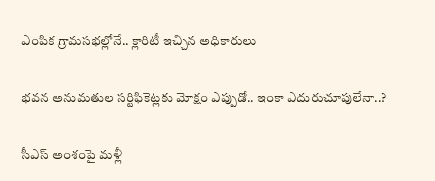ఎంపిక గ్రామసభల్లోనే.. క్లారిటీ ఇచ్చిన అధికారులు

భవన అనుమతుల సర్టిఫికెట్లకు మోక్షం ఎప్పుడో.. ఇంకా ఎదురుచూపులేనా..?

సీఎస్ అంశంపై మళ్లీ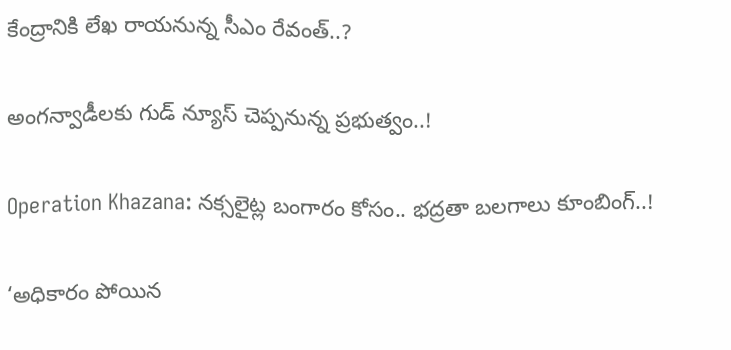కేంద్రానికి లేఖ రాయనున్న సీఎం రేవంత్..?

అంగన్వాడీలకు గుడ్ న్యూస్ చెప్పనున్న ప్రభుత్వం..!

Operation Khazana: నక్సలైట్ల బంగారం కోసం.. భద్రతా బలగాలు కూంబింగ్..!

‘అధికారం పోయిన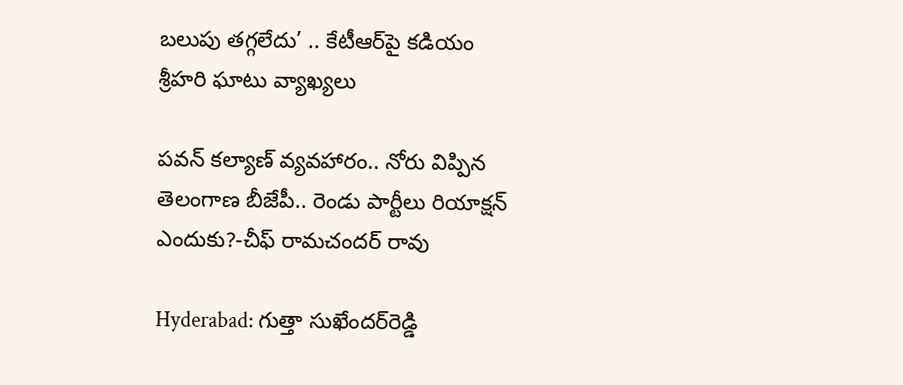బలుపు తగ్గలేదు’ .. కేటీఆర్‌పై కడియం శ్రీహరి ఘాటు వ్యాఖ్యలు

పవన్ కల్యాణ్ వ్యవహారం.. నోరు విప్పిన తెలంగాణ బీజేపీ.. రెండు పార్టీలు రియాక్షన్ ఎందుకు?-చీఫ్ రామచందర్ రావు

Hyderabad: గుత్తా సుఖేందర్‌రెడ్డి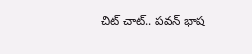చిట్ చాట్.. పవన్ భాష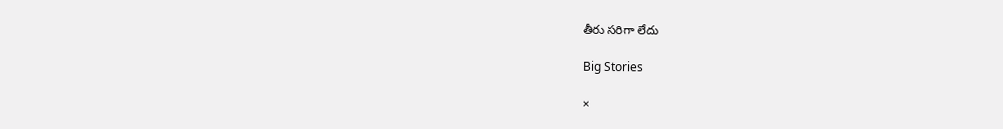తీరు సరిగా లేదు

Big Stories

×